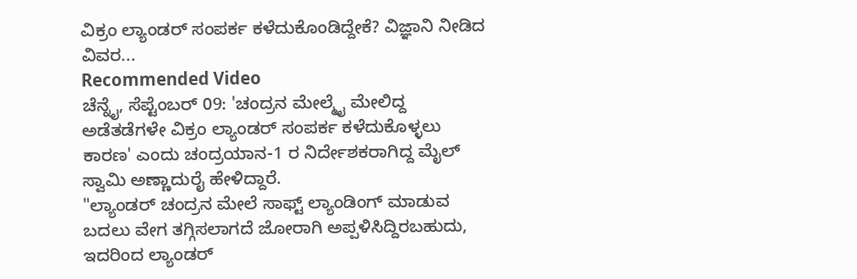ವಿಕ್ರಂ ಲ್ಯಾಂಡರ್ ಸಂಪರ್ಕ ಕಳೆದುಕೊಂಡಿದ್ದೇಕೆ? ವಿಜ್ಞಾನಿ ನೀಡಿದ ವಿವರ...
Recommended Video
ಚೆನ್ನೈ, ಸೆಪ್ಟೆಂಬರ್ 09: 'ಚಂದ್ರನ ಮೇಲ್ಮೈ ಮೇಲಿದ್ದ ಅಡೆತಡೆಗಳೇ ವಿಕ್ರಂ ಲ್ಯಾಂಡರ್ ಸಂಪರ್ಕ ಕಳೆದುಕೊಳ್ಳಲು ಕಾರಣ' ಎಂದು ಚಂದ್ರಯಾನ-1 ರ ನಿರ್ದೇಶಕರಾಗಿದ್ದ ಮೈಲ್ ಸ್ವಾಮಿ ಅಣ್ಣಾದುರೈ ಹೇಳಿದ್ದಾರೆ.
"ಲ್ಯಾಂಡರ್ ಚಂದ್ರನ ಮೇಲೆ ಸಾಫ್ಟ್ ಲ್ಯಾಂಡಿಂಗ್ ಮಾಡುವ ಬದಲು ವೇಗ ತಗ್ಗಿಸಲಾಗದೆ ಜೋರಾಗಿ ಅಪ್ಪಳಿಸಿದ್ದಿರಬಹುದು, ಇದರಿಂದ ಲ್ಯಾಂಡರ್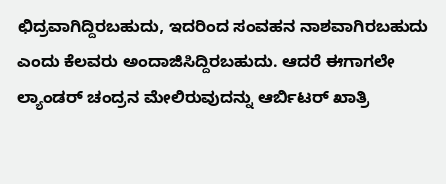ಛಿದ್ರವಾಗಿದ್ದಿರಬಹುದು, ಇದರಿಂದ ಸಂವಹನ ನಾಶವಾಗಿರಬಹುದು ಎಂದು ಕೆಲವರು ಅಂದಾಜಿಸಿದ್ದಿರಬಹುದು. ಆದರೆ ಈಗಾಗಲೇ ಲ್ಯಾಂಡರ್ ಚಂದ್ರನ ಮೇಲಿರುವುದನ್ನು ಆರ್ಬಿಟರ್ ಖಾತ್ರಿ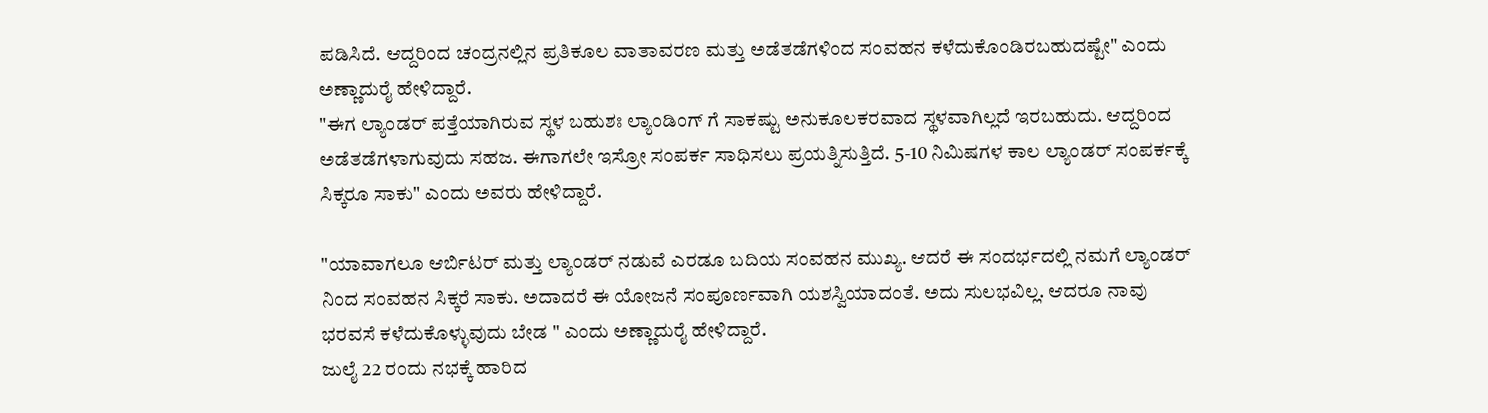ಪಡಿಸಿದೆ. ಆದ್ದರಿಂದ ಚಂದ್ರನಲ್ಲಿನ ಪ್ರತಿಕೂಲ ವಾತಾವರಣ ಮತ್ತು ಅಡೆತಡೆಗಳಿಂದ ಸಂವಹನ ಕಳೆದುಕೊಂಡಿರಬಹುದಷ್ಟೇ" ಎಂದು ಅಣ್ಣಾದುರೈ ಹೇಳಿದ್ದಾರೆ.
"ಈಗ ಲ್ಯಾಂಡರ್ ಪತ್ತೆಯಾಗಿರುವ ಸ್ಥಳ ಬಹುಶಃ ಲ್ಯಾಂಡಿಂಗ್ ಗೆ ಸಾಕಷ್ಟು ಅನುಕೂಲಕರವಾದ ಸ್ಥಳವಾಗಿಲ್ಲದೆ ಇರಬಹುದು. ಆದ್ದರಿಂದ ಅಡೆತಡೆಗಳಾಗುವುದು ಸಹಜ. ಈಗಾಗಲೇ ಇಸ್ರೋ ಸಂಪರ್ಕ ಸಾಧಿಸಲು ಪ್ರಯತ್ನಿಸುತ್ತಿದೆ. 5-10 ನಿಮಿಷಗಳ ಕಾಲ ಲ್ಯಾಂಡರ್ ಸಂಪರ್ಕಕ್ಕೆ ಸಿಕ್ಕರೂ ಸಾಕು" ಎಂದು ಅವರು ಹೇಳಿದ್ದಾರೆ.

"ಯಾವಾಗಲೂ ಆರ್ಬಿಟರ್ ಮತ್ತು ಲ್ಯಾಂಡರ್ ನಡುವೆ ಎರಡೂ ಬದಿಯ ಸಂವಹನ ಮುಖ್ಯ. ಆದರೆ ಈ ಸಂದರ್ಭದಲ್ಲಿ ನಮಗೆ ಲ್ಯಾಂಡರ್ ನಿಂದ ಸಂವಹನ ಸಿಕ್ಕರೆ ಸಾಕು. ಅದಾದರೆ ಈ ಯೋಜನೆ ಸಂಪೂರ್ಣವಾಗಿ ಯಶಸ್ವಿಯಾದಂತೆ. ಅದು ಸುಲಭವಿಲ್ಲ. ಆದರೂ ನಾವು ಭರವಸೆ ಕಳೆದುಕೊಳ್ಳುವುದು ಬೇಡ " ಎಂದು ಅಣ್ಣಾದುರೈ ಹೇಳಿದ್ದಾರೆ.
ಜುಲೈ 22 ರಂದು ನಭಕ್ಕೆ ಹಾರಿದ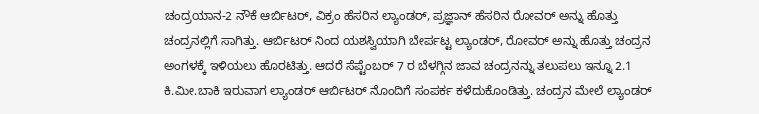ಚಂದ್ರಯಾನ-2 ನೌಕೆ ಆರ್ಬಿಟರ್, ವಿಕ್ರಂ ಹೆಸರಿನ ಲ್ಯಾಂಡರ್, ಪ್ರಜ್ಞಾನ್ ಹೆಸರಿನ ರೋವರ್ ಅನ್ನು ಹೊತ್ತು ಚಂದ್ರನಲ್ಲಿಗೆ ಸಾಗಿತ್ತು. ಆರ್ಬಿಟರ್ ನಿಂದ ಯಶಸ್ವಿಯಾಗಿ ಬೇರ್ಪಟ್ಟ ಲ್ಯಾಂಡರ್, ರೋವರ್ ಅನ್ನು ಹೊತ್ತು ಚಂದ್ರನ ಅಂಗಳಕ್ಕೆ ಇಳಿಯಲು ಹೊರಟಿತ್ತು. ಆದರೆ ಸೆಪ್ಟೆಂಬರ್ 7 ರ ಬೆಳಗ್ಗಿನ ಜಾವ ಚಂದ್ರನನ್ನು ತಲುಪಲು ಇನ್ನೂ 2.1 ಕಿ.ಮೀ.ಬಾಕಿ ಇರುವಾಗ ಲ್ಯಾಂಡರ್ ಆರ್ಬಿಟರ್ ನೊಂದಿಗೆ ಸಂಪರ್ಕ ಕಳೆದುಕೊಂಡಿತ್ತು. ಚಂದ್ರನ ಮೇಲೆ ಲ್ಯಾಂಡರ್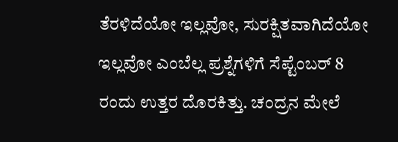ತೆರಳಿದೆಯೋ ಇಲ್ಲವೋ, ಸುರಕ್ಷಿತವಾಗಿದೆಯೋ ಇಲ್ಲವೋ ಎಂಬೆಲ್ಲ ಪ್ರಶ್ನೆಗಳಿಗೆ ಸೆಪ್ಟೆಂಬರ್ 8 ರಂದು ಉತ್ತರ ದೊರಕಿತ್ತು. ಚಂದ್ರನ ಮೇಲೆ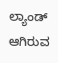ಲ್ಯಾಂಡ್ ಆಗಿರುವ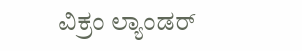ವಿಕ್ರಂ ಲ್ಯಾಂಡರ್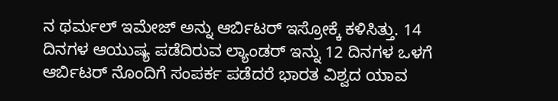ನ ಥರ್ಮಲ್ ಇಮೇಜ್ ಅನ್ನು ಆರ್ಬಿಟರ್ ಇಸ್ರೋಕ್ಕೆ ಕಳಿಸಿತ್ತು. 14 ದಿನಗಳ ಆಯುಷ್ಯ ಪಡೆದಿರುವ ಲ್ಯಾಂಡರ್ ಇನ್ನು 12 ದಿನಗಳ ಒಳಗೆ ಆರ್ಬಿಟರ್ ನೊಂದಿಗೆ ಸಂಪರ್ಕ ಪಡೆದರೆ ಭಾರತ ವಿಶ್ವದ ಯಾವ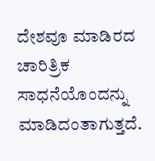ದೇಶವೂ ಮಾಡಿರದ ಚಾರಿತ್ರಿಕ ಸಾಧನೆಯೊಂದನ್ನು ಮಾಡಿದಂತಾಗುತ್ತದೆ.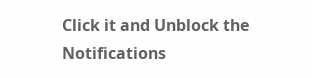Click it and Unblock the Notifications